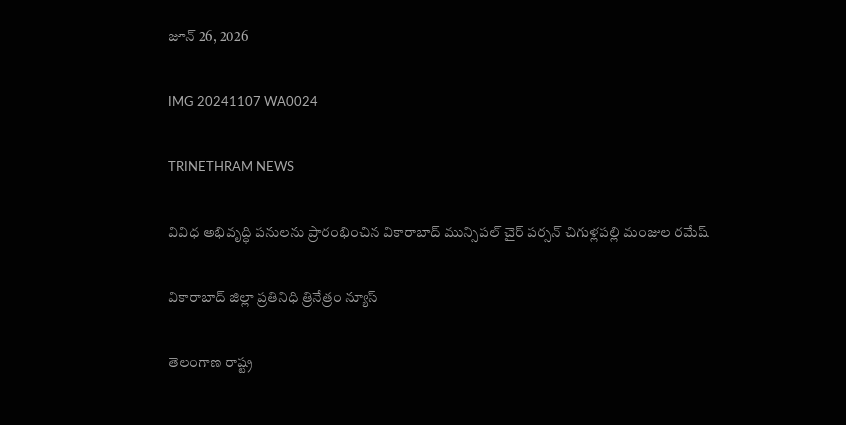జూన్ 26, 2026

IMG 20241107 WA0024

TRINETHRAM NEWS

వివిధ అభివృద్ధి పనులను ప్రారంభించిన వికారాబాద్ మున్సిపల్ చైర్ పర్సన్ చిగుళ్లపల్లి మంజుల రమేష్

వికారాబాద్ జిల్లా ప్రతినిధి త్రినేత్రం న్యూస్

తెలంగాణ రాష్ట్ర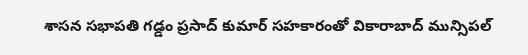శాసన సభాపతి గడ్డం ప్రసాద్ కుమార్ సహకారంతో వికారాబాద్ మున్సిపల్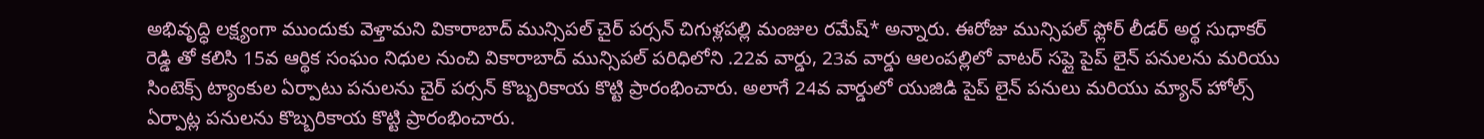అభివృద్ధి లక్ష్యంగా ముందుకు వెళ్తామని వికారాబాద్ మున్సిపల్ చైర్ పర్సన్ చిగుళ్లపల్లి మంజుల రమేష్* అన్నారు. ఈరోజు మున్సిపల్ ఫ్లోర్ లీడర్ అర్థ సుధాకర్ రెడ్డి తో కలిసి 15వ ఆర్థిక సంఘం నిధుల నుంచి వికారాబాద్ మున్సిపల్ పరిధిలోని .22వ వార్డు, 23వ వార్డు ఆలంపల్లిలో వాటర్ సప్లై పైప్ లైన్ పనులను మరియు సింటెక్స్ ట్యాంకుల ఏర్పాటు పనులను చైర్ పర్సన్ కొబ్బరికాయ కొట్టి ప్రారంభించారు. అలాగే 24వ వార్డులో యుజిడి పైప్ లైన్ పనులు మరియు మ్యాన్ హోల్స్ ఏర్పాట్ల పనులను కొబ్బరికాయ కొట్టి ప్రారంభించారు.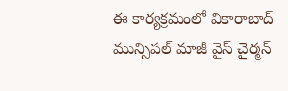ఈ కార్యక్రమంలో వికారాబాద్ మున్సిపల్ మాజీ వైస్ చైర్మన్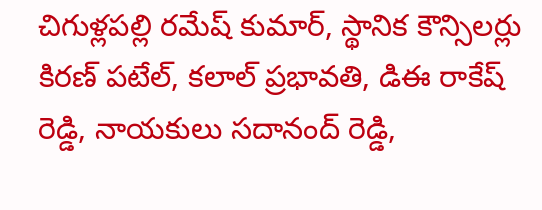చిగుళ్లపల్లి రమేష్ కుమార్, స్థానిక కౌన్సిలర్లు కిరణ్ పటేల్, కలాల్ ప్రభావతి, డిఈ రాకేష్ రెడ్డి, నాయకులు సదానంద్ రెడ్డి,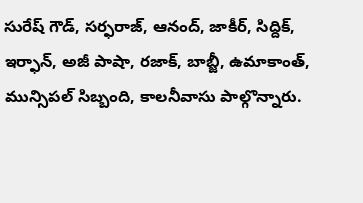సురేష్ గౌడ్, సర్ఫరాజ్, ఆనంద్, జాకీర్, సిద్దిక్, ఇర్ఫాన్, అజీ పాషా, రజాక్, బాబ్జీ, ఉమాకాంత్, మున్సిపల్ సిబ్బంది, కాలనీవాసు పాల్గొన్నారు.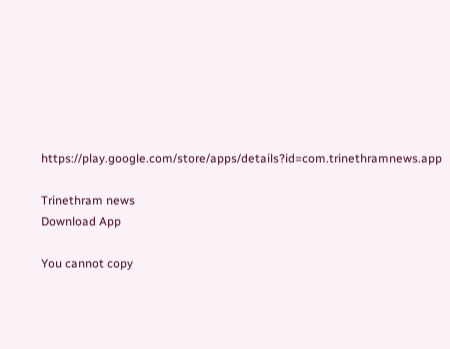https://play.google.com/store/apps/details?id=com.trinethramnews.app

Trinethram news
Download App

You cannot copy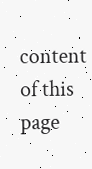content of this page